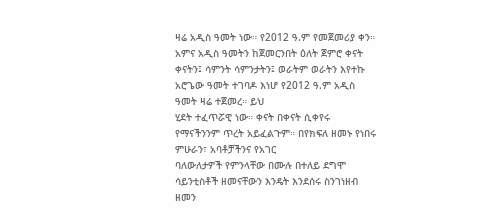ዛሬ አዲስ ዓመት ነው። የ2012 ዓ.ም የመጀመሪያ ቀን። አምና አዲስ ዓመትን ከጀመርንበት ዕለት ጀምሮ ቀናት
ቀናትን፤ ሳምንት ሳምንታትን፤ ወራትም ወራትን እየተኩ አሮጌው ዓመት ተገባዶ እነሆ የ2012 ዓ.ም አዲስ ዓመት ዛሬ ተጀመረ። ይህ
ሂደት ተፈጥሯዊ ነው። ቀናት በቀናት ሲቀየሩ የማናችንንም ጥረት አይፈልጉም። በየክፍለ ዘመኑ የነበሩ ምሁራን፣ አባቶቻችንና የአገር
ባለውለታዎች የምንላቸው በሙሉ በተለይ ደግሞ ሳይንቲስቶች ዘመናቸውን እንዴት እንደሰሩ ስንገነዘብ ዘመን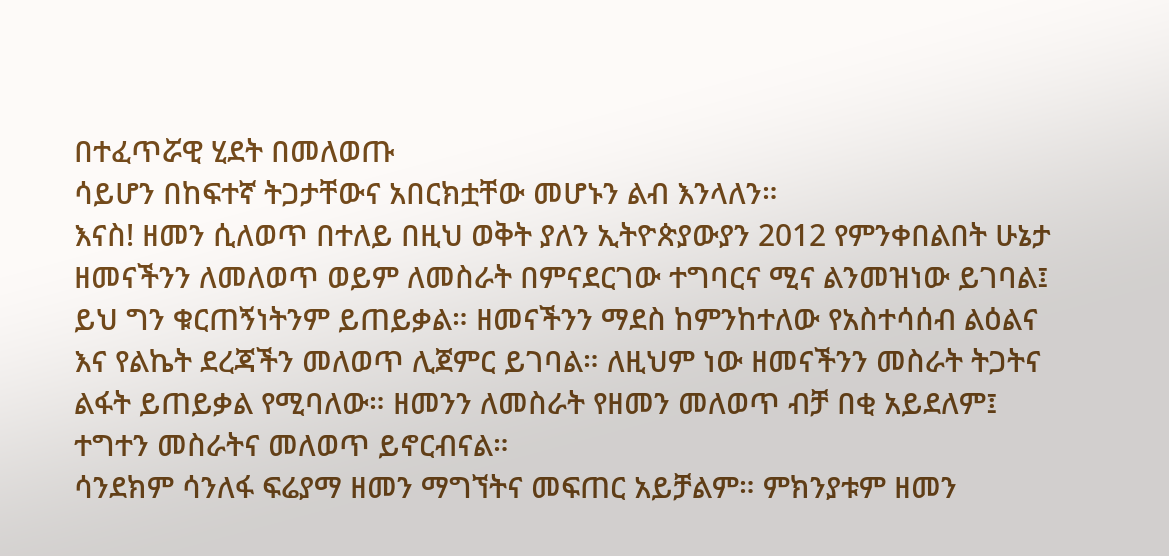በተፈጥሯዊ ሂደት በመለወጡ
ሳይሆን በከፍተኛ ትጋታቸውና አበርክቷቸው መሆኑን ልብ እንላለን።
እናስ! ዘመን ሲለወጥ በተለይ በዚህ ወቅት ያለን ኢትዮጵያውያን 2012 የምንቀበልበት ሁኔታ ዘመናችንን ለመለወጥ ወይም ለመስራት በምናደርገው ተግባርና ሚና ልንመዝነው ይገባል፤ ይህ ግን ቁርጠኝነትንም ይጠይቃል። ዘመናችንን ማደስ ከምንከተለው የአስተሳሰብ ልዕልና እና የልኬት ደረጃችን መለወጥ ሊጀምር ይገባል። ለዚህም ነው ዘመናችንን መስራት ትጋትና ልፋት ይጠይቃል የሚባለው። ዘመንን ለመስራት የዘመን መለወጥ ብቻ በቂ አይደለም፤ ተግተን መስራትና መለወጥ ይኖርብናል።
ሳንደክም ሳንለፋ ፍሬያማ ዘመን ማግኘትና መፍጠር አይቻልም። ምክንያቱም ዘመን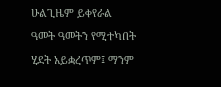ሁልጊዜም ይቀየራል ዓመት ዓመትን የሚተካበት ሂደት አይቋረጥም፤ ማንም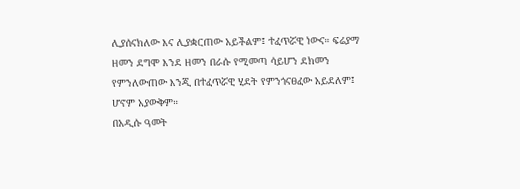ሊያሰናክለው እና ሊያቋርጠው አይችልም፤ ተፈጥሯዊ ነውና። ፍሬያማ ዘመን ደግሞ እንደ ዘመን በራሱ የሚመጣ ሳይሆን ደክመን የምንለውጠው እንጂ በተፈጥሯዊ ሂደት የምንጎናፀፈው አይደለም፤ ሆኖም አያውቅም።
በአዲሱ ዓመት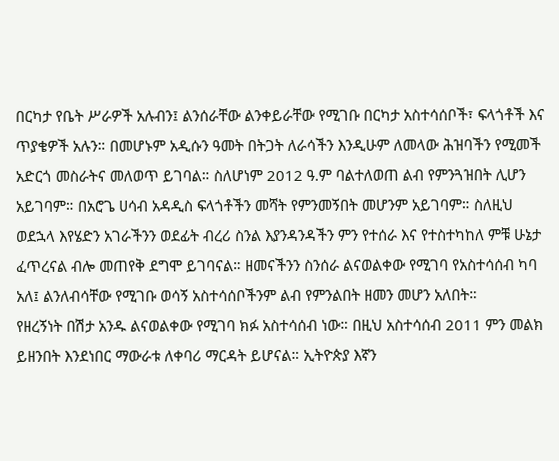በርካታ የቤት ሥራዎች አሉብን፤ ልንሰራቸው ልንቀይራቸው የሚገቡ በርካታ አስተሳሰቦች፣ ፍላጎቶች እና ጥያቄዎች አሉን። በመሆኑም አዲሱን ዓመት በትጋት ለራሳችን እንዲሁም ለመላው ሕዝባችን የሚመች አድርጎ መስራትና መለወጥ ይገባል። ስለሆነም 2012 ዓ.ም ባልተለወጠ ልብ የምንጓዝበት ሊሆን አይገባም። በአሮጌ ሀሳብ አዳዲስ ፍላጎቶችን መሻት የምንመኝበት መሆንም አይገባም። ስለዚህ ወደኋላ እየሄድን አገራችንን ወደፊት ብረሪ ስንል እያንዳንዳችን ምን የተሰራ እና የተስተካከለ ምቹ ሁኔታ ፈጥረናል ብሎ መጠየቅ ደግሞ ይገባናል። ዘመናችንን ስንሰራ ልናወልቀው የሚገባ የአስተሳሰብ ካባ አለ፤ ልንለብሳቸው የሚገቡ ወሳኝ አስተሳሰቦችንም ልብ የምንልበት ዘመን መሆን አለበት።
የዘረኝነት በሽታ አንዱ ልናወልቀው የሚገባ ክፉ አስተሳሰብ ነው። በዚህ አስተሳሰብ 2011 ምን መልክ ይዘንበት እንደነበር ማውራቱ ለቀባሪ ማርዳት ይሆናል። ኢትዮጵያ እኛን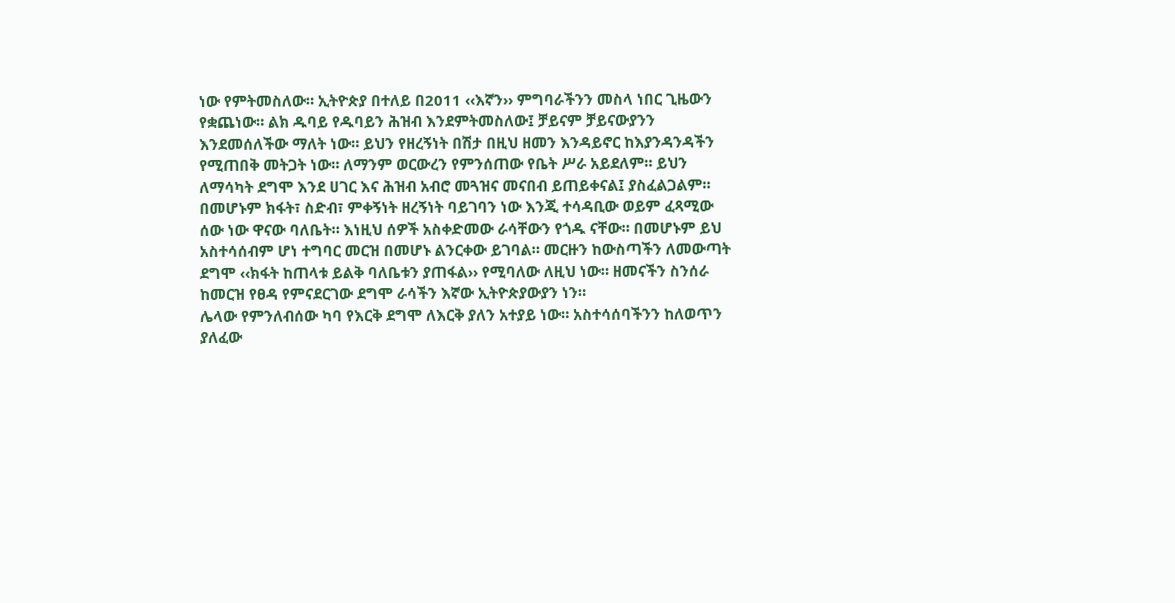ነው የምትመስለው። ኢትዮጵያ በተለይ በ2011 ‹‹እኛን›› ምግባራችንን መስላ ነበር ጊዜውን የቋጨነው። ልክ ዱባይ የዱባይን ሕዝብ እንደምትመስለው፤ ቻይናም ቻይናውያንን እንደመሰለችው ማለት ነው። ይህን የዘረኝነት በሽታ በዚህ ዘመን እንዳይኖር ከእያንዳንዳችን የሚጠበቅ መትጋት ነው። ለማንም ወርውረን የምንሰጠው የቤት ሥራ አይደለም። ይህን ለማሳካት ደግሞ እንደ ሀገር እና ሕዝብ አብሮ መጓዝና መናበብ ይጠይቀናል፤ ያስፈልጋልም።
በመሆኑም ክፋት፣ ስድብ፣ ምቀኝነት ዘረኝነት ባይገባን ነው እንጂ ተሳዳቢው ወይም ፈጻሚው ሰው ነው ዋናው ባለቤት። እነዚህ ሰዎች አስቀድመው ራሳቸውን የጎዱ ናቸው። በመሆኑም ይህ አስተሳሰብም ሆነ ተግባር መርዝ በመሆኑ ልንርቀው ይገባል። መርዙን ከውስጣችን ለመውጣት ደግሞ ‹‹ክፋት ከጠላቱ ይልቅ ባለቤቱን ያጠፋል›› የሚባለው ለዚህ ነው። ዘመናችን ስንሰራ ከመርዝ የፀዳ የምናደርገው ደግሞ ራሳችን እኛው ኢትዮጵያውያን ነን።
ሌላው የምንለብሰው ካባ የእርቅ ደግሞ ለእርቅ ያለን አተያይ ነው። አስተሳሰባችንን ከለወጥን ያለፈው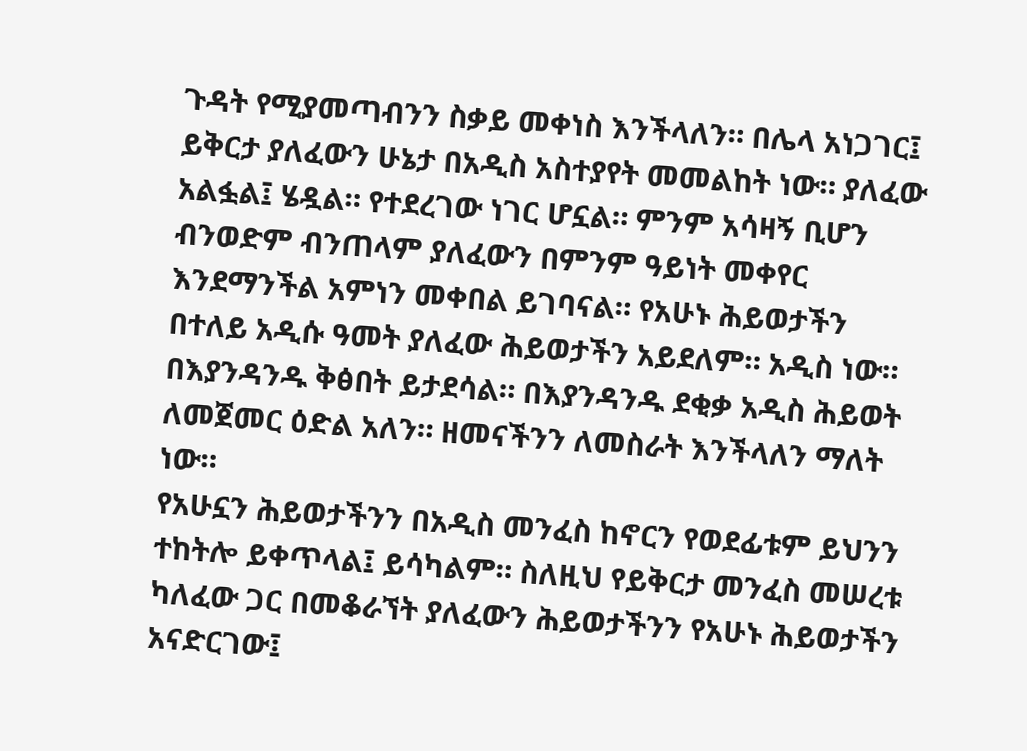ጉዳት የሚያመጣብንን ስቃይ መቀነስ እንችላለን። በሌላ አነጋገር፤ ይቅርታ ያለፈውን ሁኔታ በአዲስ አስተያየት መመልከት ነው። ያለፈው አልፏል፤ ሄዷል። የተደረገው ነገር ሆኗል። ምንም አሳዛኝ ቢሆን ብንወድም ብንጠላም ያለፈውን በምንም ዓይነት መቀየር እንደማንችል አምነን መቀበል ይገባናል። የአሁኑ ሕይወታችን በተለይ አዲሱ ዓመት ያለፈው ሕይወታችን አይደለም። አዲስ ነው። በእያንዳንዱ ቅፅበት ይታደሳል። በእያንዳንዱ ደቂቃ አዲስ ሕይወት ለመጀመር ዕድል አለን። ዘመናችንን ለመስራት እንችላለን ማለት ነው።
የአሁኗን ሕይወታችንን በአዲስ መንፈስ ከኖርን የወደፊቱም ይህንን ተከትሎ ይቀጥላል፤ ይሳካልም። ስለዚህ የይቅርታ መንፈስ መሠረቱ ካለፈው ጋር በመቆራኘት ያለፈውን ሕይወታችንን የአሁኑ ሕይወታችን አናድርገው፤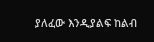ያለፈው እንዲያልፍ ከልብ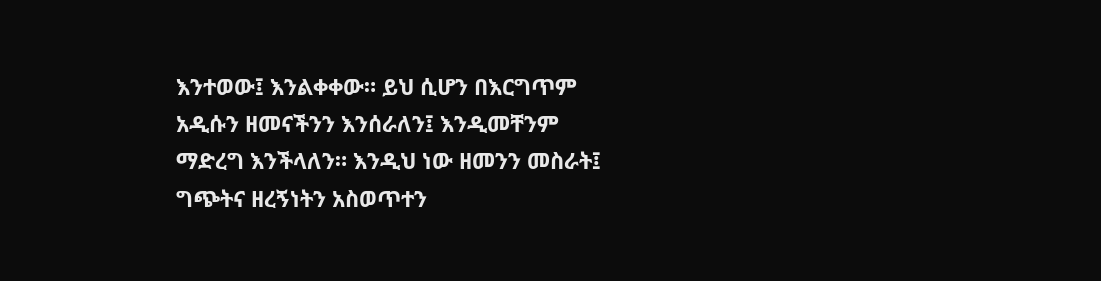እንተወው፤ እንልቀቀው። ይህ ሲሆን በእርግጥም አዲሱን ዘመናችንን እንሰራለን፤ እንዲመቸንም ማድረግ እንችላለን። እንዲህ ነው ዘመንን መስራት፤ ግጭትና ዘረኝነትን አስወጥተን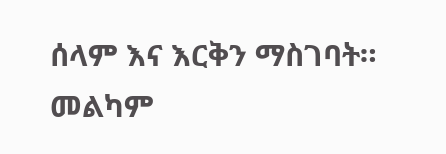ሰላም እና እርቅን ማስገባት። መልካም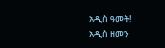አዲስ ዓመት!
አዲስ ዘመን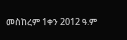መስከረም 1ቀን 2012 ዓ.ም